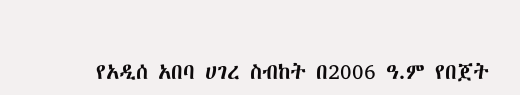የአዲሰ አበባ ሀገረ ስብከት በ2006 ዓ.ም የበጀት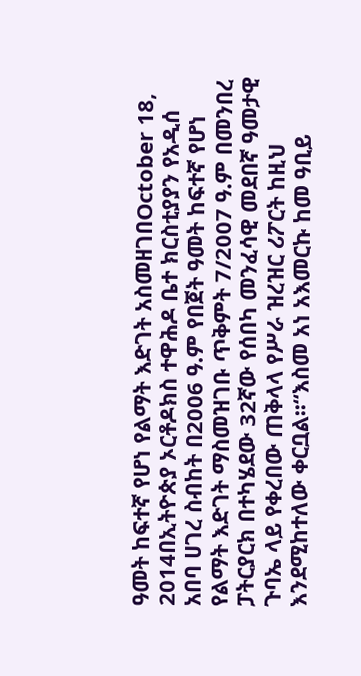ዓመት ከፍተኛ የሆነ የልማት እድገት አስመዘገበOctober 18, 2014በኢትዮጵያ ኦርቶዶክስ ተዋሕዶ ቤተ ክርስቲያያን የአዲሰ አበባ ሀገረ ስብከት በ2006 ዓ.ም የበጀት ዓመት ከፍተኛ የሆነ የልማት እድገት ማስመዝገቡ ጥቅምት 7/2007 ዓ.ም በመንበረ ፓትርያርክ በተካሄደው 32ኛው የሰበካ መንፈሳዊ መደበኛ ዓመታዊ ጉባኤ ላይ የቀረበው ጠቅላላ የሥራ ዝረዝር ሪፖርት ከዚህ እንደሚከተለው ቀርቧል፡፡“እስመ አነ አእመርኩ ከመ ዓቢይ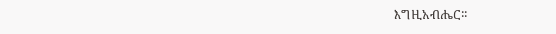እግዚአብሔር፡፡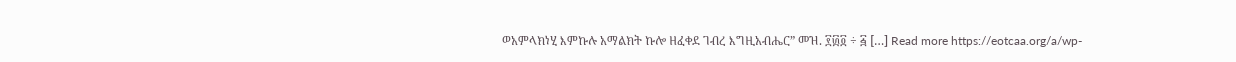ወአምላክነሂ እምኩሉ አማልክት ኩሎ ዘፈቀደ ገብረ እግዚአብሔር” መዝ. ፻፴፬ ÷ ፭ […] Read more https://eotcaa.org/a/wp-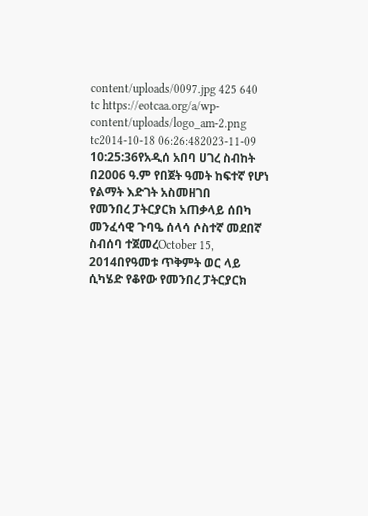content/uploads/0097.jpg 425 640 tc https://eotcaa.org/a/wp-content/uploads/logo_am-2.png tc2014-10-18 06:26:482023-11-09 10:25:36የአዲሰ አበባ ሀገረ ስብከት በ2006 ዓ.ም የበጀት ዓመት ከፍተኛ የሆነ የልማት እድገት አስመዘገበ
የመንበረ ፓትርያርክ አጠቃላይ ሰበካ መንፈሳዊ ጉባዔ ሰላሳ ሶስተኛ መደበኛ ስብሰባ ተጀመረOctober 15, 2014በየዓመቱ ጥቅምት ወር ላይ ሲካሄድ የቆየው የመንበረ ፓትርያርክ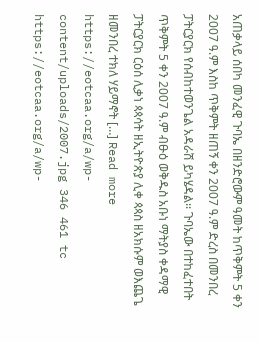አጠቃላይ ሰበካ መንፈዊ ጉባኤ በዘንድሮውም ዓመት ከጥቅምት 5 ቀን 2007 ዓ.ም እስከ ጥቅምት ዘጠኝ ቀን 2007 ዓ.ም ድረስ በመንበረ ፓትርያርክ የሰብከተወንጌል አዳራሽ ይካሄዳል፡፡ ጉባኤው በተከፈተበት ጥቅምት 5 ቀን 2007 ዓ.ም ብፁዕ ወቅዱስ አቡነ ማትያስ ቀዳማዊ ፓትርያርክ ርዕሰ ሊቃነ ጳጳሳት ዘኢትዮጵያ ሊቀ ጳጳስ ዘአክሱም ወእጨጌ ዘመንበረ ተክለ ሃይማኖት […] Read more https://eotcaa.org/a/wp-content/uploads/2007.jpg 346 461 tc https://eotcaa.org/a/wp-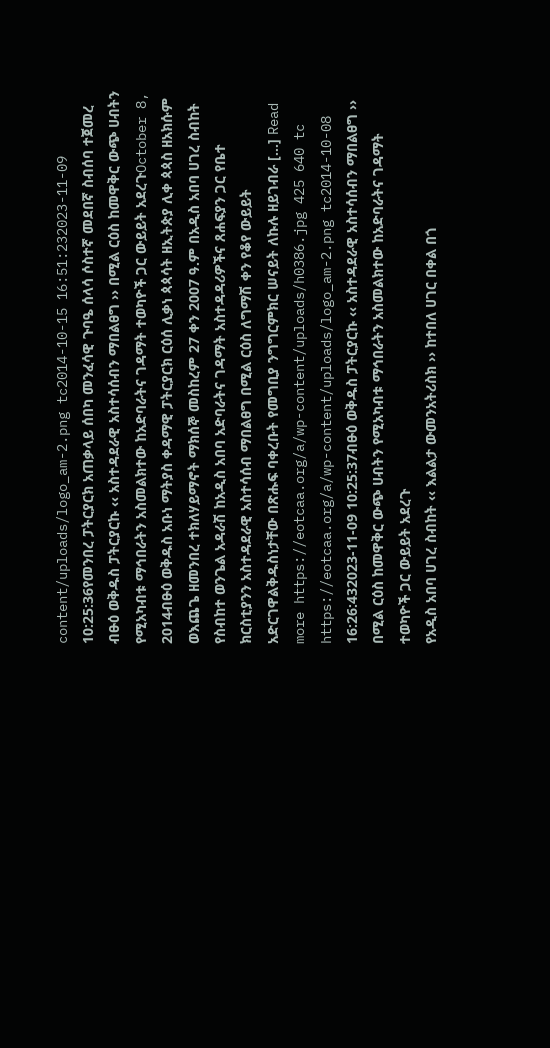content/uploads/logo_am-2.png tc2014-10-15 16:51:232023-11-09 10:25:36የመንበረ ፓትርያርክ አጠቃላይ ሰበካ መንፈሳዊ ጉባዔ ሰላሳ ሶስተኛ መደበኛ ስብሰባ ተጀመረ
ብፁዕ ወቅዱስ ፓትርያርኩ ‹‹ አስተዳደራዊ አስተሳሰብን ማበልፀግ ›› በሚል ርዕስ ከመዋቅር ውጭ ሀብትን የሚአካብቱ ማኅበራትን አስመልክተው ከአድባራትና ገዳማት ተወካዮች ጋር ውይይት አደረጉOctober 8, 2014ብፁዕ ወቅዱስ አቡነ ማትያስ ቀዳማዊ ፓትርያርክ ርዕሰ ሊቃነ ጳጳሳት ዘኢትጵያ ሊቀ ጳጳስ ዘአክሱም ወእጨጌ ዘመንበረ ተክለሃይማኖት ማክሰኞ መስከረም 27 ቀን 2007 ዓ.ም በአዲስ አበባ ሀገረ ስብከት የስብከተ ወንጌል አዳራሽ ከአዲስ አበባ አድባራትና ገዳማት አስተዳዳሪዎችና ጸሐፍያን ጋር የቤተ ክርስቲያንን አስተዳደራዊ አስተሳሰብ ማበልፀግ በሚል ርዕስ ለግማሽ ቀን የቆየ ውይይት አድርገዋልቅዱስነታቸው በጽሑፍ ባቀረቡት የመግቢያ ንግግርምክር ሠናይት ለኩሉ ዘይገብራ […] Read more https://eotcaa.org/a/wp-content/uploads/h0386.jpg 425 640 tc https://eotcaa.org/a/wp-content/uploads/logo_am-2.png tc2014-10-08 16:26:432023-11-09 10:25:37ብፁዕ ወቅዱስ ፓትርያርኩ ‹‹ አስተዳደራዊ አስተሳሰብን ማበልፀግ ›› በሚል ርዕስ ከመዋቅር ውጭ ሀብትን የሚአካብቱ ማኅበራትን አስመልክተው ከአድባራትና ገዳማት ተወካዮች ጋር ውይይት አደረጉ
የአዲስ አበባ ሀገረ ስብከት ‹‹ እልልታ ውመንአትሪስክ ›› ከተበለ ሀገር በቀል በጎ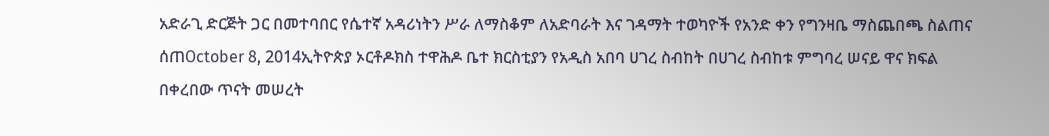አድራጊ ድርጅት ጋር በመተባበር የሴተኛ አዳሪነትን ሥራ ለማስቆም ለአድባራት እና ገዳማት ተወካዮች የአንድ ቀን የግንዛቤ ማስጨበጫ ስልጠና ሰጠOctober 8, 2014ኢትዮጵያ ኦርቶዶክስ ተዋሕዶ ቤተ ክርስቲያን የአዲስ አበባ ሀገረ ስብከት በሀገረ ስብከቱ ምግባረ ሠናይ ዋና ክፍል በቀረበው ጥናት መሠረት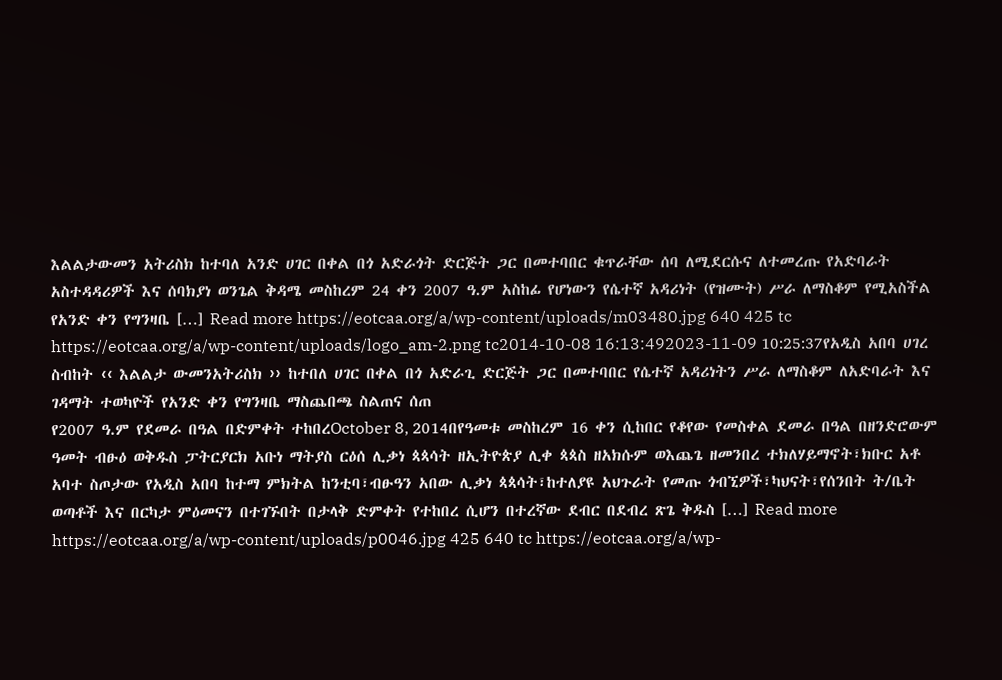እልልታውመን አትሪስክ ከተባለ አንድ ሀገር በቀል በጎ አድራጎት ድርጅት ጋር በመተባበር ቁጥራቸው ሰባ ለሚደርሱና ለተመረጡ የአድባራት አስተዳዳሪዎች እና ሰባክያነ ወንጌል ቅዳሜ መስከረም 24 ቀን 2007 ዓ.ም አስከፊ የሆነውን የሴተኛ አዳሪነት (የዝሙት) ሥራ ለማስቆም የሚአስችል የአንድ ቀን የግንዛቤ […] Read more https://eotcaa.org/a/wp-content/uploads/m03480.jpg 640 425 tc https://eotcaa.org/a/wp-content/uploads/logo_am-2.png tc2014-10-08 16:13:492023-11-09 10:25:37የአዲስ አበባ ሀገረ ስብከት ‹‹ እልልታ ውመንአትሪስክ ›› ከተበለ ሀገር በቀል በጎ አድራጊ ድርጅት ጋር በመተባበር የሴተኛ አዳሪነትን ሥራ ለማስቆም ለአድባራት እና ገዳማት ተወካዮች የአንድ ቀን የግንዛቤ ማስጨበጫ ስልጠና ሰጠ
የ2007 ዓ.ም የደመራ በዓል በድምቀት ተከበረOctober 8, 2014በየዓመቱ መስከረም 16 ቀን ሲከበር የቆየው የመስቀል ደመራ በዓል በዘንድሮውም ዓመት ብፁዕ ወቅዱስ ፓትርያርክ አቡነ ማትያስ ርዕሰ ሊቃነ ጳጳሳት ዘኢትዮጵያ ሊቀ ጳጳስ ዘአክሱም ወእጨጌ ዘመንበረ ተክለሃይማኖት፣ክቡር አቶ አባተ ስጦታው የአዲስ አበባ ከተማ ምክትል ከንቲባ፣ብፁዓን አበው ሊቃነ ጳጳሳት፣ከተለያዩ አህጉራት የመጡ ጎብኚዎች፣ካህናት፣የሰንበት ት/ቤት ወጣቶች እና በርካታ ምዕመናን በተገኙበት በታላቅ ድምቀት የተከበረ ሲሆን በተረኛው ደብር በደብረ ጽጌ ቅዱስ […] Read more https://eotcaa.org/a/wp-content/uploads/p0046.jpg 425 640 tc https://eotcaa.org/a/wp-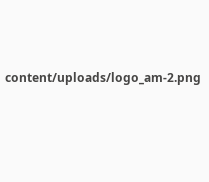content/uploads/logo_am-2.png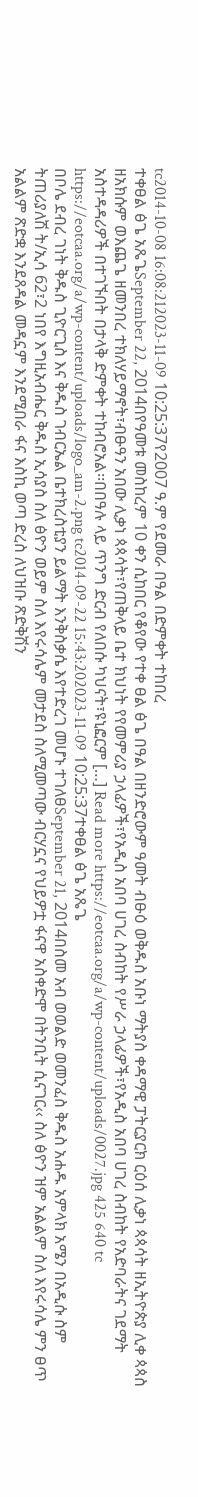tc2014-10-08 16:08:212023-11-09 10:25:37የ2007 ዓ.ም የደመራ በዓል በድምቀት ተከበረ
ተቀፀል ፅጌ አጼጌSeptember 22, 2014በየዓመቱ መስከረም 10 ቀን ሲከበር የቆየው የተቀ ፀል ፅጌ በዓል በዘንድሮውም ዓመት ብፁዕ ወቅዱስ አቡነ ማትያስ ቀዳማዊ ፓትርያርክ ርዕሰ ሊቃነ ጳጳሳት ዘኢትዮጵያ ሊቀ ጳጳስ ዘአክሱም ወእጨጌ ዘመንበረ ተክለሃይማኖት፣ብፁዓን አበው ሊቃነ ጳጳሳት፣የጠቅላይ ቤተ ክህነት የየመምሪያ ኃላፊዎች፣የአዲስ አበባ ሀገረ ስብከት የሥራ ኃላፊዎች፣የአዲስ አበባ ሀገረ ስብከት የአድባራትና ገደማት አስተዳዳሪዎች በተገኙበት በታላቅ ድምቀት ተከብሮአል፡፡በበዓሉ ላይ ጥንግ ድርብ የለበሱ ካህናት፣ዩኒፎርም […] Read more https://eotcaa.org/a/wp-content/uploads/0027.jpg 425 640 tc https://eotcaa.org/a/wp-content/uploads/logo_am-2.png tc2014-09-22 15:43:202023-11-09 10:25:37ተቀፀል ፅጌ አጼጌ
በቦሌ ደብረ ገነት ቅዱስ ጊዮርጊስ እና ቅዱስ ገብርኤል ቤተክረስቲያን ይልማት እንቅስቃሴ እየተድረገ መሆኑ ተገለፀSeptember 21, 2014በስመ አብ ወወልድ ወመንፈስ ቅዱስ አሐዱ አምላክ አሜን በአዲሱ ስም ትጠሪያለሽ ት/ኢሳ 62፣2 ነበየ እግዚአብሔር ቅዱስ ኢሳያስ ስለ ፅዮን ወይም ስለ እየሩሳሌም መታደስ ስለሚመጣው ብርሃኗና የህይዎቷ ፋናዋ አስቀድሞ በትንቢት ሲናገር‹‹ ስለ ፅዮን ዝም አልልም ስለ እየሩሳሌ ምን ፀጥ አልልም ጽድቋ እንደጸዳል መዳኗም እንደሚበራ ፋና እስኪ ወጣ ድረስ ለህዝቡ ጽድቅሽን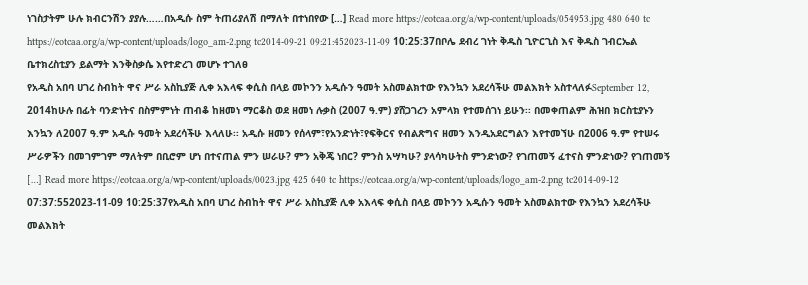ነገስታትም ሁሉ ክብርንሽን ያያሉ……በአዲሱ ስም ትጠሪያለሽ በማለት በተነበየው […] Read more https://eotcaa.org/a/wp-content/uploads/054953.jpg 480 640 tc https://eotcaa.org/a/wp-content/uploads/logo_am-2.png tc2014-09-21 09:21:452023-11-09 10:25:37በቦሌ ደብረ ገነት ቅዱስ ጊዮርጊስ እና ቅዱስ ገብርኤል ቤተክረስቲያን ይልማት እንቅስቃሴ እየተድረገ መሆኑ ተገለፀ
የአዲስ አበባ ሀገረ ስብከት ዋና ሥራ አስኪያጅ ሊቀ አእላፍ ቀሲስ በላይ መኮንን አዲሱን ዓመት አስመልክተው የእንኳን አደረሳችሁ መልእክት አስተላለፉSeptember 12, 2014ከሁሉ በፊት ባንድነትና በስምምነት ጠብቆ ከዘመነ ማርቆስ ወደ ዘመነ ሉቃስ (2007 ዓ.ም) ያሸጋገረን አምላክ የተመሰገነ ይሁን፡፡ በመቀጠልም ሕዝበ ክርስቲያኑን እንኳን ለ2007 ዓ.ም አዲሱ ዓመት አደረሳችሁ እላለሁ፡፡ አዲሱ ዘመን የሰላም፣የአንድነት፣የፍቅርና የብልጽግና ዘመን እንዲአደርግልን እየተመኘሁ በ2006 ዓ.ም የተሠሩ ሥራዎችን በመገምገም ማለትም በቢሮም ሆነ በተናጠል ምን ሠራሁ? ምን አቅጄ ነበር? ምንስ አሣካሁ? ያላሳካሁትስ ምንድነው? የገጠመኝ ፈተናስ ምንድነው? የገጠመኝ […] Read more https://eotcaa.org/a/wp-content/uploads/0023.jpg 425 640 tc https://eotcaa.org/a/wp-content/uploads/logo_am-2.png tc2014-09-12 07:37:552023-11-09 10:25:37የአዲስ አበባ ሀገረ ስብከት ዋና ሥራ አስኪያጅ ሊቀ አእላፍ ቀሲስ በላይ መኮንን አዲሱን ዓመት አስመልክተው የእንኳን አደረሳችሁ መልእክት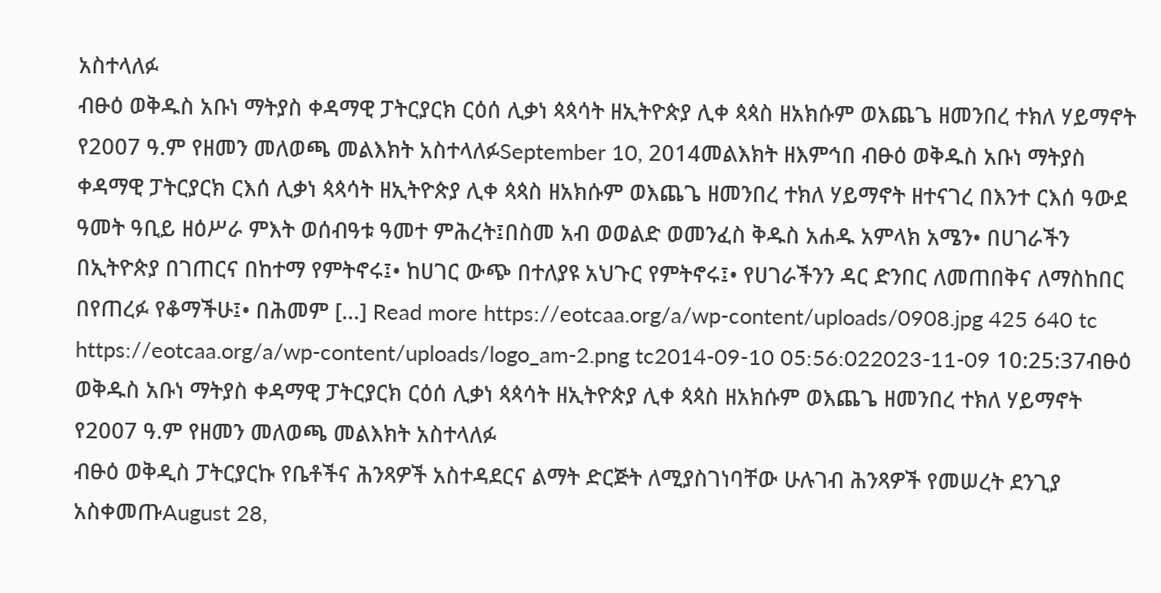አስተላለፉ
ብፁዕ ወቅዱስ አቡነ ማትያስ ቀዳማዊ ፓትርያርክ ርዕሰ ሊቃነ ጳጳሳት ዘኢትዮጵያ ሊቀ ጳጳስ ዘአክሱም ወእጨጌ ዘመንበረ ተክለ ሃይማኖት የ2007 ዓ.ም የዘመን መለወጫ መልእክት አስተላለፉSeptember 10, 2014መልእክት ዘእምኅበ ብፁዕ ወቅዱስ አቡነ ማትያስ ቀዳማዊ ፓትርያርክ ርእሰ ሊቃነ ጳጳሳት ዘኢትዮጵያ ሊቀ ጳጳስ ዘአክሱም ወእጨጌ ዘመንበረ ተክለ ሃይማኖት ዘተናገረ በእንተ ርእሰ ዓውደ ዓመት ዓቢይ ዘዕሥራ ምእት ወሰብዓቱ ዓመተ ምሕረት፤በስመ አብ ወወልድ ወመንፈስ ቅዱስ አሐዱ አምላክ አሜን• በሀገራችን በኢትዮጵያ በገጠርና በከተማ የምትኖሩ፤• ከሀገር ውጭ በተለያዩ አህጉር የምትኖሩ፤• የሀገራችንን ዳር ድንበር ለመጠበቅና ለማስከበር በየጠረፉ የቆማችሁ፤• በሕመም […] Read more https://eotcaa.org/a/wp-content/uploads/0908.jpg 425 640 tc https://eotcaa.org/a/wp-content/uploads/logo_am-2.png tc2014-09-10 05:56:022023-11-09 10:25:37ብፁዕ ወቅዱስ አቡነ ማትያስ ቀዳማዊ ፓትርያርክ ርዕሰ ሊቃነ ጳጳሳት ዘኢትዮጵያ ሊቀ ጳጳስ ዘአክሱም ወእጨጌ ዘመንበረ ተክለ ሃይማኖት የ2007 ዓ.ም የዘመን መለወጫ መልእክት አስተላለፉ
ብፁዕ ወቅዲስ ፓትርያርኩ የቤቶችና ሕንጻዎች አስተዳደርና ልማት ድርጅት ለሚያስገነባቸው ሁሉገብ ሕንጻዎች የመሠረት ደንጊያ አስቀመጡAugust 28,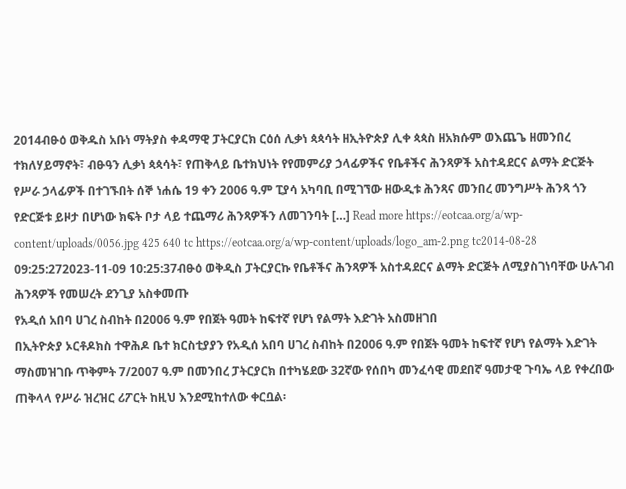2014ብፁዕ ወቅዱስ አቡነ ማትያስ ቀዳማዊ ፓትርያርክ ርዕሰ ሊቃነ ጳጳሳት ዘኢትዮጵያ ሊቀ ጳጳስ ዘአክሱም ወእጨጌ ዘመንበረ ተክለሃይማኖት፣ ብፁዓን ሊቃነ ጳጳሳት፣ የጠቅላይ ቤተክህነት የየመምሪያ ኃላፊዎችና የቤቶችና ሕንጻዎች አስተዳደርና ልማት ድርጅት የሥራ ኃላፊዎች በተገኙበት ሰኞ ነሐሴ 19 ቀን 2006 ዓ.ም ፒያሳ አካባቢ በሚገኘው ዘውዲቱ ሕንጻና መንበረ መንግሥት ሕንጻ ጎን የድርጅቱ ይዞታ በሆነው ክፍት ቦታ ላይ ተጨማሪ ሕንጻዎችን ለመገንባት […] Read more https://eotcaa.org/a/wp-content/uploads/0056.jpg 425 640 tc https://eotcaa.org/a/wp-content/uploads/logo_am-2.png tc2014-08-28 09:25:272023-11-09 10:25:37ብፁዕ ወቅዲስ ፓትርያርኩ የቤቶችና ሕንጻዎች አስተዳደርና ልማት ድርጅት ለሚያስገነባቸው ሁሉገብ ሕንጻዎች የመሠረት ደንጊያ አስቀመጡ
የአዲሰ አበባ ሀገረ ስብከት በ2006 ዓ.ም የበጀት ዓመት ከፍተኛ የሆነ የልማት እድገት አስመዘገበ
በኢትዮጵያ ኦርቶዶክስ ተዋሕዶ ቤተ ክርስቲያያን የአዲሰ አበባ ሀገረ ስብከት በ2006 ዓ.ም የበጀት ዓመት ከፍተኛ የሆነ የልማት እድገት ማስመዝገቡ ጥቅምት 7/2007 ዓ.ም በመንበረ ፓትርያርክ በተካሄደው 32ኛው የሰበካ መንፈሳዊ መደበኛ ዓመታዊ ጉባኤ ላይ የቀረበው ጠቅላላ የሥራ ዝረዝር ሪፖርት ከዚህ እንደሚከተለው ቀርቧል፡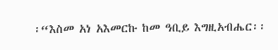፡“እስመ አነ አእመርኩ ከመ ዓቢይ እግዚአብሔር፡፡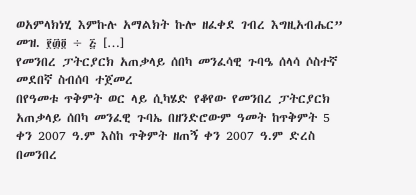ወአምላክነሂ እምኩሉ አማልክት ኩሎ ዘፈቀደ ገብረ እግዚአብሔር” መዝ. ፻፴፬ ÷ ፭ […]
የመንበረ ፓትርያርክ አጠቃላይ ሰበካ መንፈሳዊ ጉባዔ ሰላሳ ሶስተኛ መደበኛ ስብሰባ ተጀመረ
በየዓመቱ ጥቅምት ወር ላይ ሲካሄድ የቆየው የመንበረ ፓትርያርክ አጠቃላይ ሰበካ መንፈዊ ጉባኤ በዘንድሮውም ዓመት ከጥቅምት 5 ቀን 2007 ዓ.ም እስከ ጥቅምት ዘጠኝ ቀን 2007 ዓ.ም ድረስ በመንበረ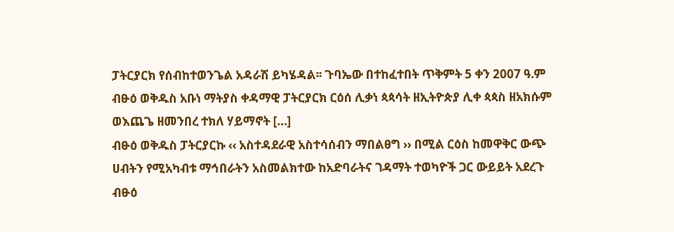ፓትርያርክ የሰብከተወንጌል አዳራሽ ይካሄዳል፡፡ ጉባኤው በተከፈተበት ጥቅምት 5 ቀን 2007 ዓ.ም ብፁዕ ወቅዱስ አቡነ ማትያስ ቀዳማዊ ፓትርያርክ ርዕሰ ሊቃነ ጳጳሳት ዘኢትዮጵያ ሊቀ ጳጳስ ዘአክሱም ወእጨጌ ዘመንበረ ተክለ ሃይማኖት […]
ብፁዕ ወቅዱስ ፓትርያርኩ ‹‹ አስተዳደራዊ አስተሳሰብን ማበልፀግ ›› በሚል ርዕስ ከመዋቅር ውጭ ሀብትን የሚአካብቱ ማኅበራትን አስመልክተው ከአድባራትና ገዳማት ተወካዮች ጋር ውይይት አደረጉ
ብፁዕ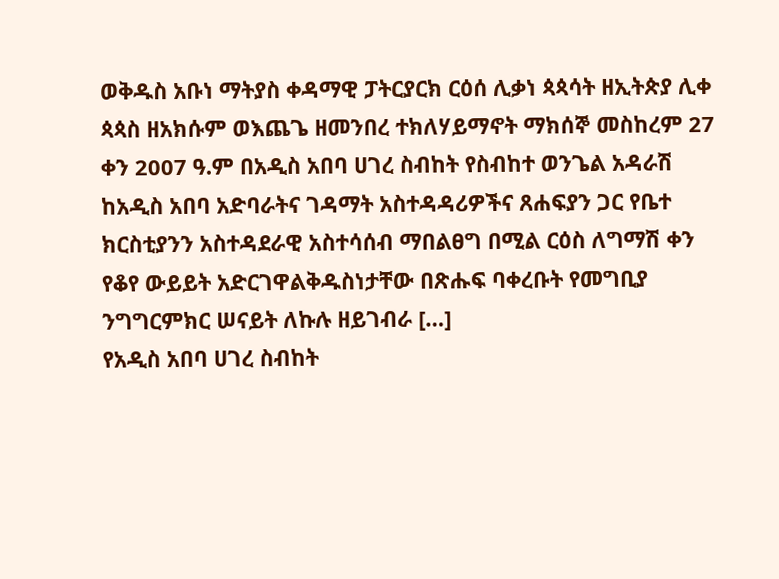ወቅዱስ አቡነ ማትያስ ቀዳማዊ ፓትርያርክ ርዕሰ ሊቃነ ጳጳሳት ዘኢትጵያ ሊቀ ጳጳስ ዘአክሱም ወእጨጌ ዘመንበረ ተክለሃይማኖት ማክሰኞ መስከረም 27 ቀን 2007 ዓ.ም በአዲስ አበባ ሀገረ ስብከት የስብከተ ወንጌል አዳራሽ ከአዲስ አበባ አድባራትና ገዳማት አስተዳዳሪዎችና ጸሐፍያን ጋር የቤተ ክርስቲያንን አስተዳደራዊ አስተሳሰብ ማበልፀግ በሚል ርዕስ ለግማሽ ቀን የቆየ ውይይት አድርገዋልቅዱስነታቸው በጽሑፍ ባቀረቡት የመግቢያ ንግግርምክር ሠናይት ለኩሉ ዘይገብራ […]
የአዲስ አበባ ሀገረ ስብከት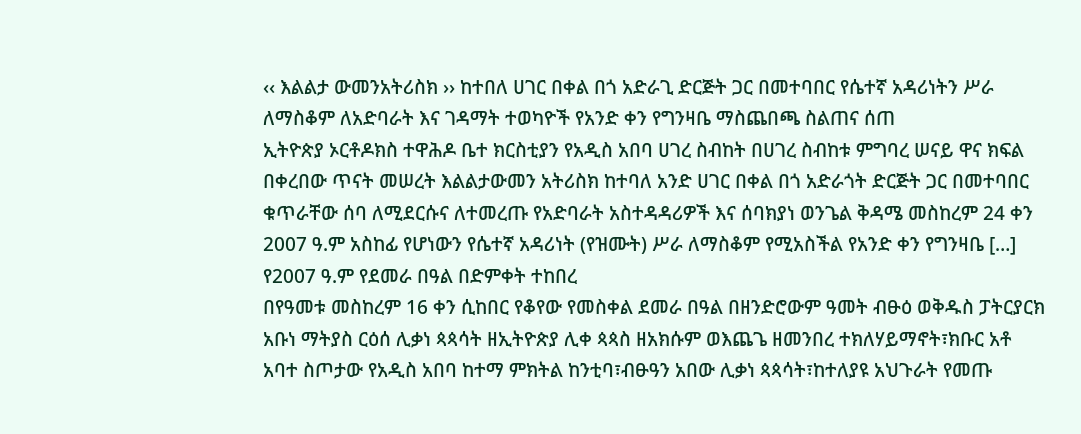‹‹ እልልታ ውመንአትሪስክ ›› ከተበለ ሀገር በቀል በጎ አድራጊ ድርጅት ጋር በመተባበር የሴተኛ አዳሪነትን ሥራ ለማስቆም ለአድባራት እና ገዳማት ተወካዮች የአንድ ቀን የግንዛቤ ማስጨበጫ ስልጠና ሰጠ
ኢትዮጵያ ኦርቶዶክስ ተዋሕዶ ቤተ ክርስቲያን የአዲስ አበባ ሀገረ ስብከት በሀገረ ስብከቱ ምግባረ ሠናይ ዋና ክፍል በቀረበው ጥናት መሠረት እልልታውመን አትሪስክ ከተባለ አንድ ሀገር በቀል በጎ አድራጎት ድርጅት ጋር በመተባበር ቁጥራቸው ሰባ ለሚደርሱና ለተመረጡ የአድባራት አስተዳዳሪዎች እና ሰባክያነ ወንጌል ቅዳሜ መስከረም 24 ቀን 2007 ዓ.ም አስከፊ የሆነውን የሴተኛ አዳሪነት (የዝሙት) ሥራ ለማስቆም የሚአስችል የአንድ ቀን የግንዛቤ […]
የ2007 ዓ.ም የደመራ በዓል በድምቀት ተከበረ
በየዓመቱ መስከረም 16 ቀን ሲከበር የቆየው የመስቀል ደመራ በዓል በዘንድሮውም ዓመት ብፁዕ ወቅዱስ ፓትርያርክ አቡነ ማትያስ ርዕሰ ሊቃነ ጳጳሳት ዘኢትዮጵያ ሊቀ ጳጳስ ዘአክሱም ወእጨጌ ዘመንበረ ተክለሃይማኖት፣ክቡር አቶ አባተ ስጦታው የአዲስ አበባ ከተማ ምክትል ከንቲባ፣ብፁዓን አበው ሊቃነ ጳጳሳት፣ከተለያዩ አህጉራት የመጡ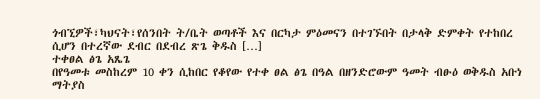ጎብኚዎች፣ካህናት፣የሰንበት ት/ቤት ወጣቶች እና በርካታ ምዕመናን በተገኙበት በታላቅ ድምቀት የተከበረ ሲሆን በተረኛው ደብር በደብረ ጽጌ ቅዱስ […]
ተቀፀል ፅጌ አጼጌ
በየዓመቱ መስከረም 10 ቀን ሲከበር የቆየው የተቀ ፀል ፅጌ በዓል በዘንድሮውም ዓመት ብፁዕ ወቅዱስ አቡነ ማትያስ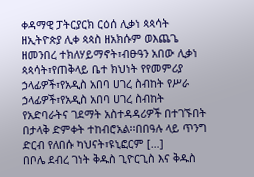ቀዳማዊ ፓትርያርክ ርዕሰ ሊቃነ ጳጳሳት ዘኢትዮጵያ ሊቀ ጳጳስ ዘአክሱም ወእጨጌ ዘመንበረ ተክለሃይማኖት፣ብፁዓን አበው ሊቃነ ጳጳሳት፣የጠቅላይ ቤተ ክህነት የየመምሪያ ኃላፊዎች፣የአዲስ አበባ ሀገረ ስብከት የሥራ ኃላፊዎች፣የአዲስ አበባ ሀገረ ስብከት የአድባራትና ገደማት አስተዳዳሪዎች በተገኙበት በታላቅ ድምቀት ተከብሮአል፡፡በበዓሉ ላይ ጥንግ ድርብ የለበሱ ካህናት፣ዩኒፎርም […]
በቦሌ ደብረ ገነት ቅዱስ ጊዮርጊስ እና ቅዱስ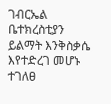ገብርኤል ቤተክረስቲያን ይልማት እንቅስቃሴ እየተድረገ መሆኑ ተገለፀ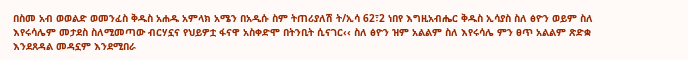በስመ አብ ወወልድ ወመንፈስ ቅዱስ አሐዱ አምላክ አሜን በአዲሱ ስም ትጠሪያለሽ ት/ኢሳ 62፣2 ነበየ እግዚአብሔር ቅዱስ ኢሳያስ ስለ ፅዮን ወይም ስለ እየሩሳሌም መታደስ ስለሚመጣው ብርሃኗና የህይዎቷ ፋናዋ አስቀድሞ በትንቢት ሲናገር‹‹ ስለ ፅዮን ዝም አልልም ስለ እየሩሳሌ ምን ፀጥ አልልም ጽድቋ እንደጸዳል መዳኗም እንደሚበራ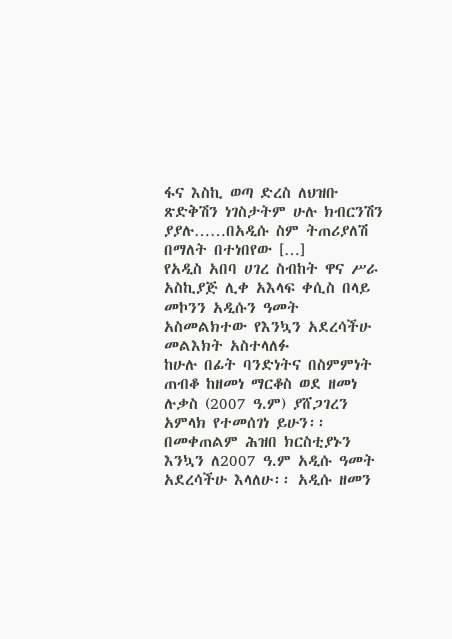ፋና እስኪ ወጣ ድረስ ለህዝቡ ጽድቅሽን ነገስታትም ሁሉ ክብርንሽን ያያሉ……በአዲሱ ስም ትጠሪያለሽ በማለት በተነበየው […]
የአዲስ አበባ ሀገረ ስብከት ዋና ሥራ አስኪያጅ ሊቀ አእላፍ ቀሲስ በላይ መኮንን አዲሱን ዓመት አስመልክተው የእንኳን አደረሳችሁ መልእክት አስተላለፉ
ከሁሉ በፊት ባንድነትና በስምምነት ጠብቆ ከዘመነ ማርቆስ ወደ ዘመነ ሉቃስ (2007 ዓ.ም) ያሸጋገረን አምላክ የተመሰገነ ይሁን፡፡ በመቀጠልም ሕዝበ ክርስቲያኑን እንኳን ለ2007 ዓ.ም አዲሱ ዓመት አደረሳችሁ እላለሁ፡፡ አዲሱ ዘመን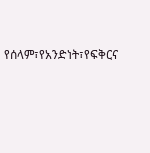የሰላም፣የአንድነት፣የፍቅርና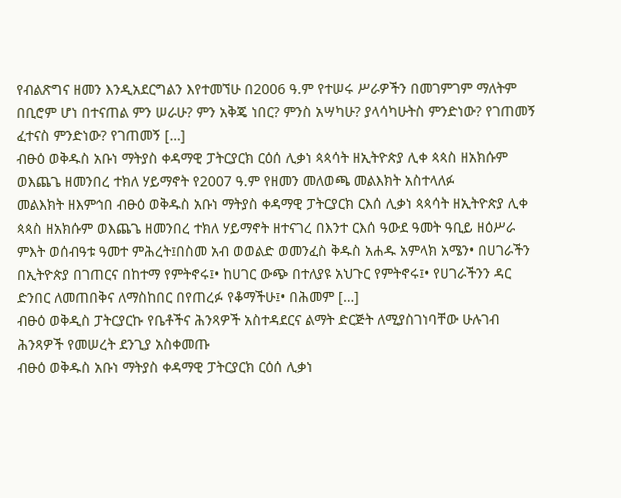የብልጽግና ዘመን እንዲአደርግልን እየተመኘሁ በ2006 ዓ.ም የተሠሩ ሥራዎችን በመገምገም ማለትም በቢሮም ሆነ በተናጠል ምን ሠራሁ? ምን አቅጄ ነበር? ምንስ አሣካሁ? ያላሳካሁትስ ምንድነው? የገጠመኝ ፈተናስ ምንድነው? የገጠመኝ […]
ብፁዕ ወቅዱስ አቡነ ማትያስ ቀዳማዊ ፓትርያርክ ርዕሰ ሊቃነ ጳጳሳት ዘኢትዮጵያ ሊቀ ጳጳስ ዘአክሱም ወእጨጌ ዘመንበረ ተክለ ሃይማኖት የ2007 ዓ.ም የዘመን መለወጫ መልእክት አስተላለፉ
መልእክት ዘእምኅበ ብፁዕ ወቅዱስ አቡነ ማትያስ ቀዳማዊ ፓትርያርክ ርእሰ ሊቃነ ጳጳሳት ዘኢትዮጵያ ሊቀ ጳጳስ ዘአክሱም ወእጨጌ ዘመንበረ ተክለ ሃይማኖት ዘተናገረ በእንተ ርእሰ ዓውደ ዓመት ዓቢይ ዘዕሥራ ምእት ወሰብዓቱ ዓመተ ምሕረት፤በስመ አብ ወወልድ ወመንፈስ ቅዱስ አሐዱ አምላክ አሜን• በሀገራችን በኢትዮጵያ በገጠርና በከተማ የምትኖሩ፤• ከሀገር ውጭ በተለያዩ አህጉር የምትኖሩ፤• የሀገራችንን ዳር ድንበር ለመጠበቅና ለማስከበር በየጠረፉ የቆማችሁ፤• በሕመም […]
ብፁዕ ወቅዲስ ፓትርያርኩ የቤቶችና ሕንጻዎች አስተዳደርና ልማት ድርጅት ለሚያስገነባቸው ሁሉገብ ሕንጻዎች የመሠረት ደንጊያ አስቀመጡ
ብፁዕ ወቅዱስ አቡነ ማትያስ ቀዳማዊ ፓትርያርክ ርዕሰ ሊቃነ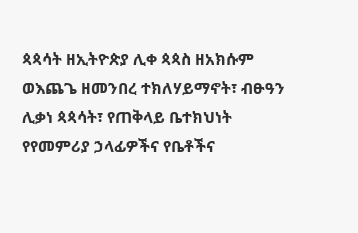ጳጳሳት ዘኢትዮጵያ ሊቀ ጳጳስ ዘአክሱም ወእጨጌ ዘመንበረ ተክለሃይማኖት፣ ብፁዓን ሊቃነ ጳጳሳት፣ የጠቅላይ ቤተክህነት የየመምሪያ ኃላፊዎችና የቤቶችና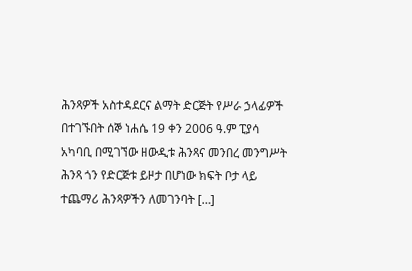ሕንጻዎች አስተዳደርና ልማት ድርጅት የሥራ ኃላፊዎች በተገኙበት ሰኞ ነሐሴ 19 ቀን 2006 ዓ.ም ፒያሳ አካባቢ በሚገኘው ዘውዲቱ ሕንጻና መንበረ መንግሥት ሕንጻ ጎን የድርጅቱ ይዞታ በሆነው ክፍት ቦታ ላይ ተጨማሪ ሕንጻዎችን ለመገንባት […]